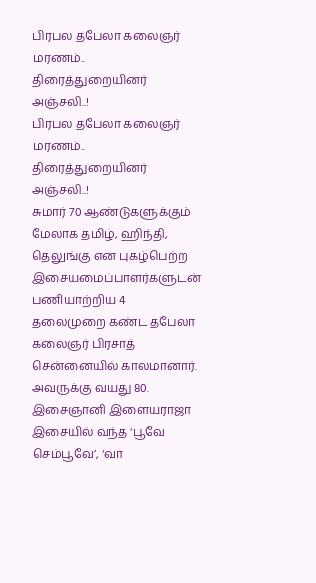பிரபல தபேலா கலைஞர் மரணம்.. திரைத்துறையினர் அஞ்சலி..!
பிரபல தபேலா கலைஞர் மரணம்.. திரைத்துறையினர் அஞ்சலி..!
சுமார் 70 ஆண்டுகளுக்கும் மேலாக தமிழ், ஹிந்தி, தெலுங்கு என புகழ்பெற்ற இசையமைப்பாளர்களுடன் பணியாற்றிய 4 தலைமுறை கண்ட தபேலா கலைஞர் பிரசாத் சென்னையில் காலமானார். அவருக்கு வயது 80.
இசைஞானி இளையராஜா இசையில் வந்த ‘பூவே செம்பூவே’, ‘வா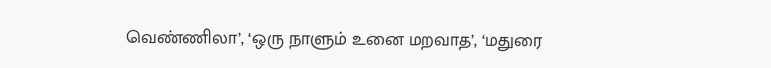வெண்ணிலா’, ‘ஒரு நாளும் உனை மறவாத’, ‘மதுரை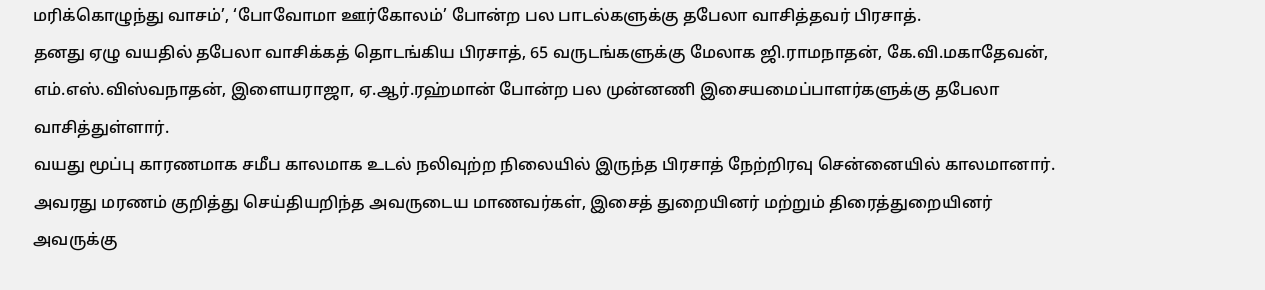மரிக்கொழுந்து வாசம்’, ‘போவோமா ஊர்கோலம்’ போன்ற பல பாடல்களுக்கு தபேலா வாசித்தவர் பிரசாத்.
தனது ஏழு வயதில் தபேலா வாசிக்கத் தொடங்கிய பிரசாத், 65 வருடங்களுக்கு மேலாக ஜி.ராமநாதன், கே.வி.மகாதேவன், எம்.எஸ்.விஸ்வநாதன், இளையராஜா, ஏ.ஆர்.ரஹ்மான் போன்ற பல முன்னணி இசையமைப்பாளர்களுக்கு தபேலா வாசித்துள்ளார்.
வயது மூப்பு காரணமாக சமீப காலமாக உடல் நலிவுற்ற நிலையில் இருந்த பிரசாத் நேற்றிரவு சென்னையில் காலமானார். அவரது மரணம் குறித்து செய்தியறிந்த அவருடைய மாணவர்கள், இசைத் துறையினர் மற்றும் திரைத்துறையினர் அவருக்கு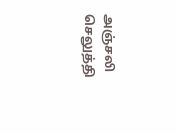அஞ்சலி செலுத்தி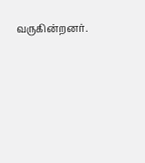வருகின்றனர்.